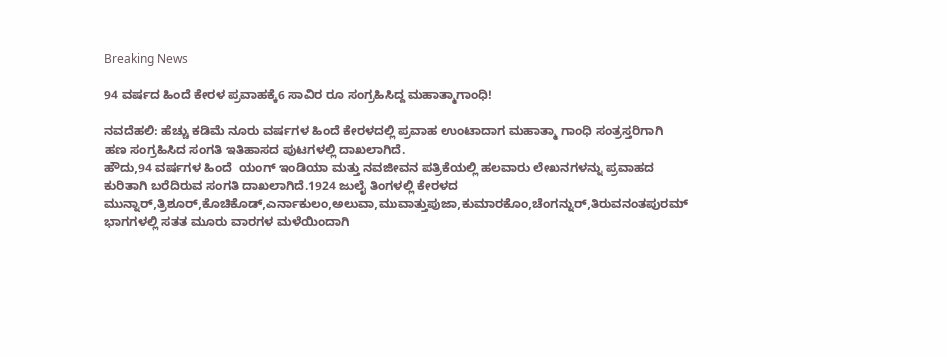Breaking News

94 ವರ್ಷದ ಹಿಂದೆ ಕೇರಳ ಪ್ರವಾಹಕ್ಕೆ6 ಸಾವಿರ ರೂ ಸಂಗ್ರಹಿಸಿದ್ದ ಮಹಾತ್ಮಾಗಾಂಧಿ!

ನವದೆಹಲಿ: ಹೆಚ್ಚು ಕಡಿಮೆ ನೂರು ವರ್ಷಗಳ ಹಿಂದೆ ಕೇರಳದಲ್ಲಿ ಪ್ರವಾಹ ಉಂಟಾದಾಗ ಮಹಾತ್ಮಾ ಗಾಂಧಿ ಸಂತ್ರಸ್ತರಿಗಾಗಿ ಹಣ ಸಂಗ್ರಹಿಸಿದ ಸಂಗತಿ ಇತಿಹಾಸದ ಪುಟಗಳಲ್ಲಿ ದಾಖಲಾಗಿದೆ.
ಹೌದು,94 ವರ್ಷಗಳ ಹಿಂದೆ  ಯಂಗ್ ಇಂಡಿಯಾ ಮತ್ತು ನವಜೀವನ ಪತ್ರಿಕೆಯಲ್ಲಿ ಹಲವಾರು ಲೇಖನಗಳನ್ನು ಪ್ರವಾಹದ ಕುರಿತಾಗಿ ಬರೆದಿರುವ ಸಂಗತಿ ದಾಖಲಾಗಿದೆ.1924 ಜುಲೈ ತಿಂಗಳಲ್ಲಿ ಕೇರಳದ ಮುನ್ನಾರ್,ತ್ರಿಶೂರ್,ಕೊಚಿಕೊಡ್,ಎರ್ನಾಕುಲಂ,ಅಲುವಾ,ಮುವಾತ್ತುಪುಜಾ,ಕುಮಾರಕೊಂ,ಚೆಂಗನ್ನುರ್,ತಿರುವನಂತಪುರಮ್ ಭಾಗಗಳಲ್ಲಿ ಸತತ ಮೂರು ವಾರಗಳ ಮಳೆಯಿಂದಾಗಿ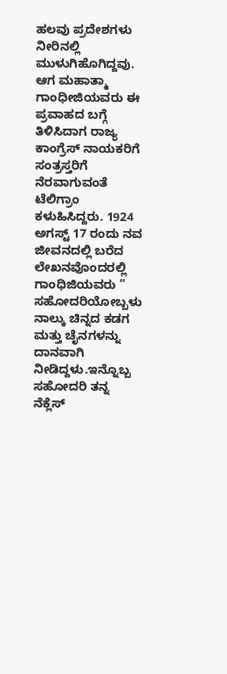ಹಲವು ಪ್ರದೇಶಗಳು ನೀರಿನಲ್ಲಿ ಮುಳುಗಿಹೊಗಿದ್ದವು.
ಆಗ ಮಹಾತ್ಮಾ ಗಾಂಧೀಜಿಯವರು ಈ ಪ್ರವಾಹದ ಬಗ್ಗೆ ತಿಳಿಸಿದಾಗ ರಾಜ್ಯ ಕಾಂಗ್ರೆಸ್ ನಾಯಕರಿಗೆ ಸಂತ್ರಸ್ತರಿಗೆ ನೆರವಾಗುವಂತೆ ಟೆಲಿಗ್ರಾಂ ಕಳುಹಿಸಿದ್ದರು. 1924 ಅಗಸ್ಟ್ 17 ರಂದು ನವ ಜೀವನದಲ್ಲಿ ಬರೆದ ಲೇಖನವೊಂದರಲ್ಲಿ ಗಾಂಧಿಜಿಯವರು ” ಸಹೋದರಿಯೋಬ್ಬಳು ನಾಲ್ಕು ಚಿನ್ನದ ಕಡಗ ಮತ್ತು ಚೈನಗಳನ್ನು  ದಾನವಾಗಿ ನೀಡಿದ್ದಳು.ಇನ್ನೊಬ್ಬ ಸಹೋದರಿ ತನ್ನ ನೆಕ್ಲೆಸ್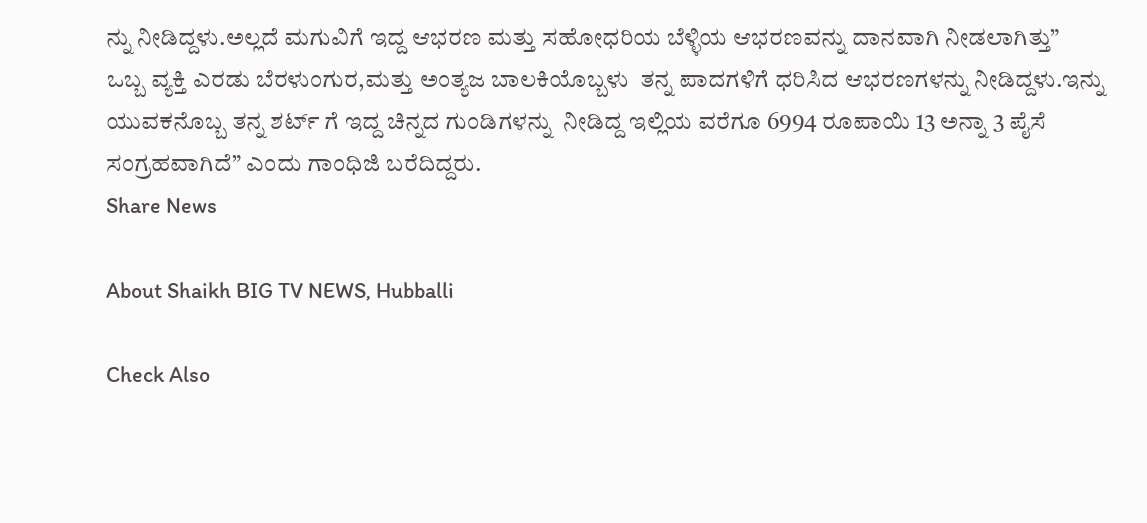ನ್ನು ನೀಡಿದ್ದಳು.ಅಲ್ಲದೆ ಮಗುವಿಗೆ ಇದ್ದ ಆಭರಣ ಮತ್ತು ಸಹೋಧರಿಯ ಬೆಳ್ಳಿಯ ಆಭರಣವನ್ನು ದಾನವಾಗಿ ನೀಡಲಾಗಿತ್ತು”
ಒಬ್ಬ ವ್ಯಕ್ತಿ ಎರಡು ಬೆರಳುಂಗುರ,ಮತ್ತು ಅಂತ್ಯಜ ಬಾಲಕಿಯೊಬ್ಬಳು  ತನ್ನ ಪಾದಗಳಿಗೆ ಧರಿಸಿದ ಆಭರಣಗಳನ್ನು ನೀಡಿದ್ದಳು.ಇನ್ನು ಯುವಕನೊಬ್ಬ ತನ್ನ ಶರ್ಟ್ ಗೆ ಇದ್ದ ಚಿನ್ನದ ಗುಂಡಿಗಳನ್ನು  ನೀಡಿದ್ದ ಇಲ್ಲಿಯ ವರೆಗೂ 6994 ರೂಪಾಯಿ 13 ಅನ್ನಾ 3 ಪೈಸೆ ಸಂಗ್ರಹವಾಗಿದೆ” ಎಂದು ಗಾಂಧಿಜಿ ಬರೆದಿದ್ದರು.
Share News

About Shaikh BIG TV NEWS, Hubballi

Check Also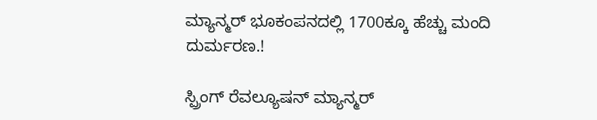ಮ್ಯಾನ್ಮರ್ ಭೂಕಂಪನದಲ್ಲಿ 1700ಕ್ಕೂ ಹೆಚ್ಚು ಮಂದಿ ದುರ್ಮರಣ.!

ಸ್ಪ್ರಿಂಗ್ ರೆವಲ್ಯೂಷನ್ ಮ್ಯಾನ್ಮರ್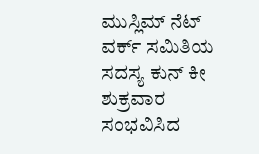ಮುಸ್ಲಿಮ್ ನೆಟ್ ವರ್ಕ್ ಸಮಿತಿಯ ಸದಸ್ಯ ಕುನ್ ಕೀ ಶುಕ್ರವಾರ ಸಂಭವಿಸಿದ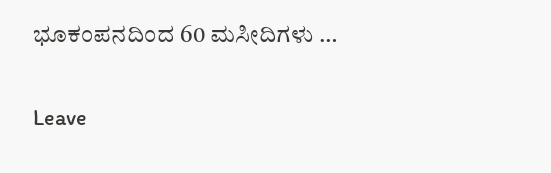ಭೂಕಂಪನದಿಂದ 60 ಮಸೀದಿಗಳು …

Leave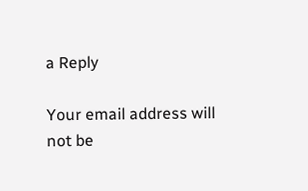a Reply

Your email address will not be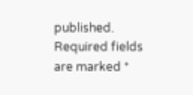published. Required fields are marked *